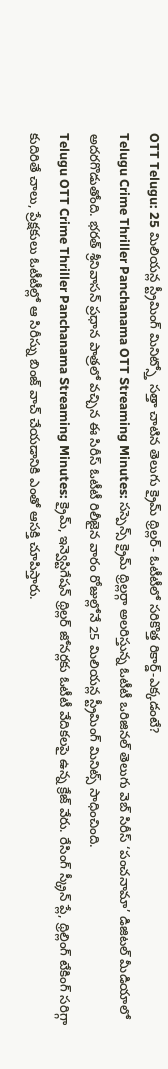OTT Telugu: 25 మిలియన్ల స్ట్రీమింగ్ మినిట్స్తో సత్తా చాటిన తెలుగు క్రైమ్ థ్రిల్లర్- ఓటీటీలో సరికొత్త రికార్డ్-ఎక్కడంటే?
Telugu Crime Thriller Panchanama OTT Streaming Minutes: సస్పెన్స్ క్రైమ్ థ్రిల్లర్గా అలరిస్తున్న ఓటీటీ ఒరిజినల్ తెలుగు వెబ్ సిరీస్ ‘పంచనామా’ డిజిటల్ మీడియాలో అదరగొడుతోంది. భరత్ శ్రీనివాసన్ ప్రధాన పాత్రలో వచ్చిన ఈ సిరీస్ ఓటీటీ రిలీజైన వారం రోజుల్లోనే 25 మిలియన్ల స్ట్రీమింగ్ మినిట్స్ సాధించింది.
Telugu OTT Crime Thriller Panchanama Streaming Minutes: క్రైమ్, ఇన్వెస్టిగేషన్ థ్రిల్లర్ జోనర్లకు ఓటీటీ వేదికలపై ఉన్న క్రేజ్ వేరు. రేసింగ్ స్క్రీన్ ప్లే, థ్రిల్లింగ్ టేకింగ్ సరిగ్గా కుదిరితే చాలు, ప్రేక్షకులు ఓటీటీల్లో ఆ సిరీస్ను బింజ్ వాచ్ చేయడానికి ఎంతో ఆసక్తి చూపిస్తారు.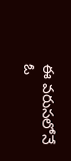ఈ వరుసలోనే ఓ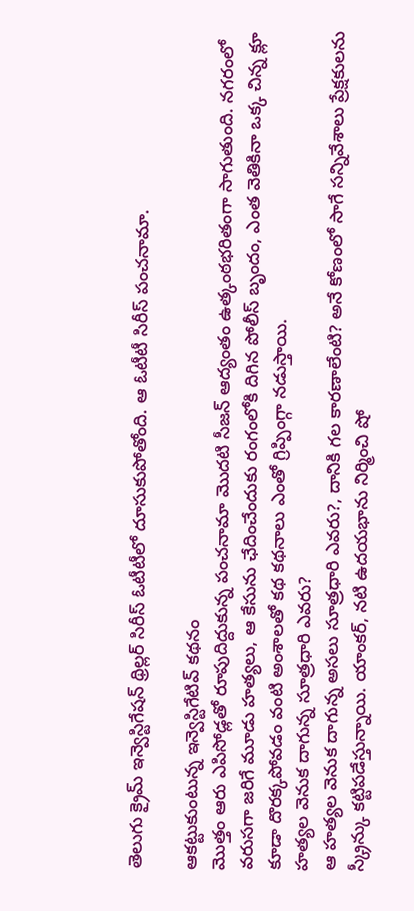తెలుగు క్రైమ్ ఇన్వెస్టిగేషన్ థ్రిల్లర్ సిరీస్ ఓటీటీలో దూసుకుపోతోంది. ఆ ఓటీటీ సిరీస్ పంచనామా.

ఆకట్టుకుంటున్న ఇన్వెస్టిగేటివ్ కథనం
మొత్తం ఆరు ఎపిసోడ్లతో రూపుదిద్దుకున్న పంచనామా మొదటి సీజన్ ఆద్యంతం ఉత్కంఠభరితంగా సాగుతుంది. నగరంలో వరుసగా జరిగే మూడు హత్యలు, ఆ కేసును ఛేదించేందుకు రంగంలోకి దిగిన పోలీస్ బృందం, ఎంత వెతికినా ఒక్క చిన్న క్లూ కూడా దొరక్కపోవడం వంటి అంశాలతో కథ కథనాలు ఎంతో గ్రిప్పింగ్గా నడుస్తాయి.
హత్యల వెనుక దాగున్న సూత్రధారి ఎవరు?
ఆ హత్యల వెనుక దాగున్న అసలు సూత్రధారి ఎవరు?, దానికి గల కారణాలేంటి? అనే కోణంలో సాగే సన్నివేశాలు ప్రేక్షకులను స్క్రీన్కు కట్టిపడేస్తున్నాయి. యాంకర్, నటి ఉదయభాను నిర్మించి షో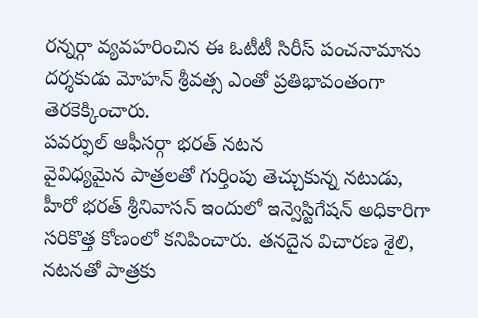రన్నర్గా వ్యవహరించిన ఈ ఓటీటీ సిరీస్ పంచనామాను దర్శకుడు మోహన్ శ్రీవత్స ఎంతో ప్రతిభావంతంగా తెరకెక్కించారు.
పవర్ఫుల్ ఆఫీసర్గా భరత్ నటన
వైవిధ్యమైన పాత్రలతో గుర్తింపు తెచ్చుకున్న నటుడు, హీరో భరత్ శ్రీనివాసన్ ఇందులో ఇన్వెస్టిగేషన్ అధికారిగా సరికొత్త కోణంలో కనిపించారు. తనదైన విచారణ శైలి, నటనతో పాత్రకు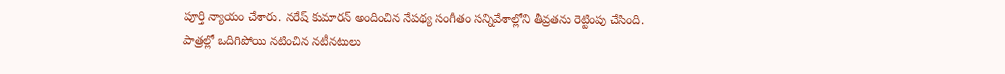పూర్తి న్యాయం చేశారు. నరేష్ కుమారన్ అందించిన నేపథ్య సంగీతం సన్నివేశాల్లోని తీవ్రతను రెట్టింపు చేసింది.
పాత్రల్లో ఒదిగిపోయి నటించిన నటీనటులు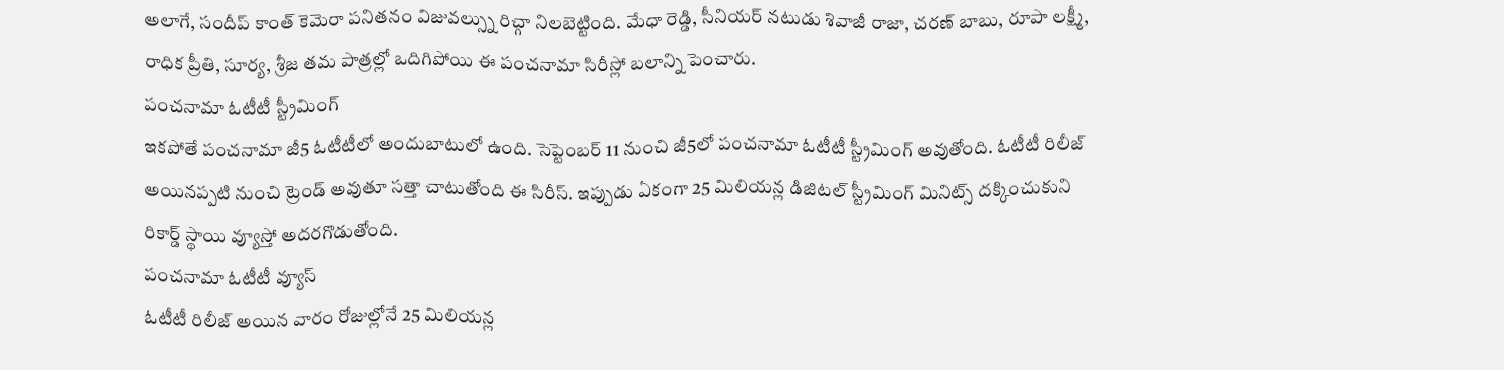అలాగే, సందీప్ కాంత్ కెమెరా పనితనం విజువల్స్ను రిచ్గా నిలబెట్టింది. మేధా రెడ్డి, సీనియర్ నటుడు శివాజీ రాజా, చరణ్ బాబు, రూపా లక్ష్మీ, రాధిక ప్రీతి, సూర్య, శ్రీజ తమ పాత్రల్లో ఒదిగిపోయి ఈ పంచనామా సిరీస్లో బలాన్ని పెంచారు.
పంచనామా ఓటీటీ స్ట్రీమింగ్
ఇకపోతే పంచనామా జీ5 ఓటీటీలో అందుబాటులో ఉంది. సెప్టెంబర్ 11 నుంచి జీ5లో పంచనామా ఓటీటీ స్ట్రీమింగ్ అవుతోంది. ఓటీటీ రిలీజ్ అయినప్పటి నుంచి ట్రెండ్ అవుతూ సత్తా చాటుతోంది ఈ సిరీస్. ఇప్పుడు ఏకంగా 25 మిలియన్ల డిజిటల్ స్ట్రీమింగ్ మినిట్స్ దక్కించుకుని రికార్డ్ స్థాయి వ్యూస్తో అదరగొడుతోంది.
పంచనామా ఓటీటీ వ్యూస్
ఓటీటీ రిలీజ్ అయిన వారం రోజుల్లోనే 25 మిలియన్ల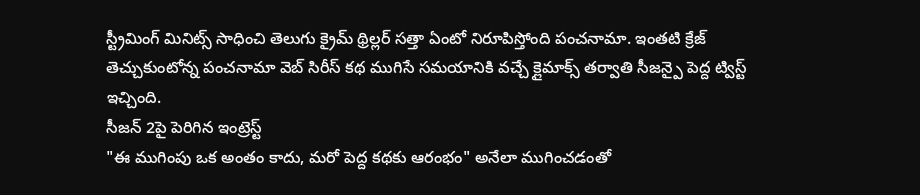స్ట్రీమింగ్ మినిట్స్ సాధించి తెలుగు క్రైమ్ థ్రిల్లర్ సత్తా ఏంటో నిరూపిస్తోంది పంచనామా. ఇంతటి క్రేజ్ తెచ్చుకుంటోన్న పంచనామా వెబ్ సిరీస్ కథ ముగిసే సమయానికి వచ్చే క్లైమాక్స్ తర్వాతి సీజన్పై పెద్ద ట్విస్ట్ ఇచ్చింది.
సీజన్ 2పై పెరిగిన ఇంట్రెస్ట్
"ఈ ముగింపు ఒక అంతం కాదు, మరో పెద్ద కథకు ఆరంభం" అనేలా ముగించడంతో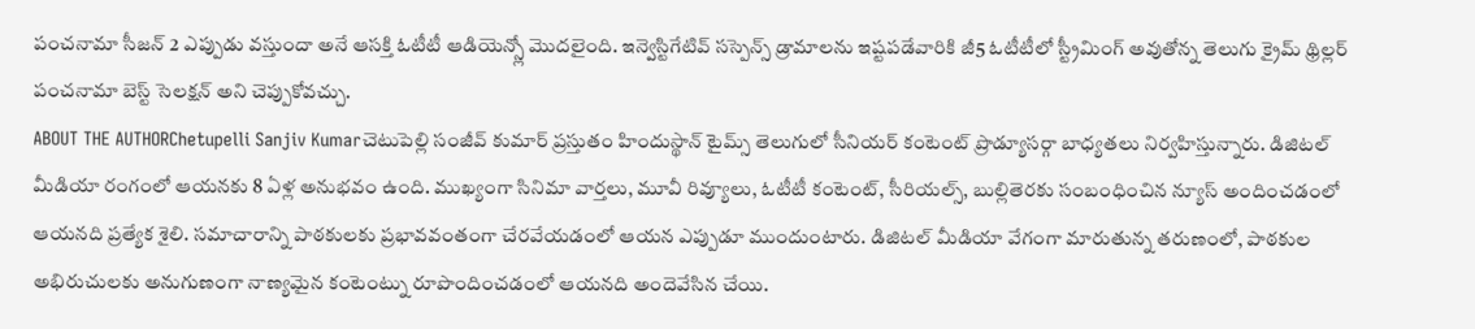పంచనామా సీజన్ 2 ఎప్పుడు వస్తుందా అనే ఆసక్తి ఓటీటీ ఆడియెన్స్లో మొదలైంది. ఇన్వెస్టిగేటివ్ సస్పెన్స్ డ్రామాలను ఇష్టపడేవారికి జీ5 ఓటీటీలో స్ట్రీమింగ్ అవుతోన్న తెలుగు క్రైమ్ థ్రిల్లర్ పంచనామా బెస్ట్ సెలక్షన్ అని చెప్పుకోవచ్చు.
ABOUT THE AUTHORChetupelli Sanjiv Kumarచెటుపెల్లి సంజీవ్ కుమార్ ప్రస్తుతం హిందుస్థాన్ టైమ్స్ తెలుగులో సీనియర్ కంటెంట్ ప్రొడ్యూసర్గా బాధ్యతలు నిర్వహిస్తున్నారు. డిజిటల్ మీడియా రంగంలో ఆయనకు 8 ఏళ్ల అనుభవం ఉంది. ముఖ్యంగా సినిమా వార్తలు, మూవీ రివ్యూలు, ఓటీటీ కంటెంట్, సీరియల్స్, బుల్లితెరకు సంబంధించిన న్యూస్ అందించడంలో ఆయనది ప్రత్యేక శైలి. సమాచారాన్ని పాఠకులకు ప్రభావవంతంగా చేరవేయడంలో ఆయన ఎప్పుడూ ముందుంటారు. డిజిటల్ మీడియా వేగంగా మారుతున్న తరుణంలో, పాఠకుల అభిరుచులకు అనుగుణంగా నాణ్యమైన కంటెంట్ను రూపొందించడంలో ఆయనది అందెవేసిన చేయి.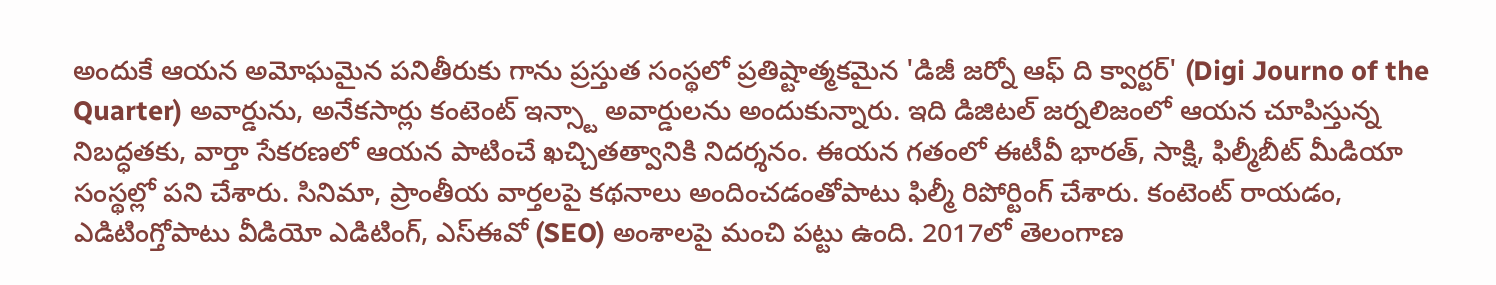అందుకే ఆయన అమోఘమైన పనితీరుకు గాను ప్రస్తుత సంస్థలో ప్రతిష్టాత్మకమైన 'డిజీ జర్నో ఆఫ్ ది క్వార్టర్' (Digi Journo of the Quarter) అవార్డును, అనేకసార్లు కంటెంట్ ఇన్స్టా అవార్డులను అందుకున్నారు. ఇది డిజిటల్ జర్నలిజంలో ఆయన చూపిస్తున్న నిబద్ధతకు, వార్తా సేకరణలో ఆయన పాటించే ఖచ్చితత్వానికి నిదర్శనం. ఈయన గతంలో ఈటీవీ భారత్, సాక్షి, ఫిల్మీబీట్ మీడియా సంస్థల్లో పని చేశారు. సినిమా, ప్రాంతీయ వార్తలపై కథనాలు అందించడంతోపాటు ఫిల్మీ రిపోర్టింగ్ చేశారు. కంటెంట్ రాయడం, ఎడిటింగ్తోపాటు వీడియో ఎడిటింగ్, ఎస్ఈవో (SEO) అంశాలపై మంచి పట్టు ఉంది. 2017లో తెలంగాణ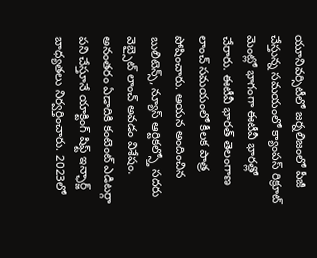యూనివర్సిటీలో జర్నలిజంలో పీజీ చేస్తున్న సమయంలో క్యాంపస్ రిక్రూట్ మెంట్లో భాగంగా ఈటీవీ భారత్లో చేరారు. ఈటీవీ భారత్ తెలంగాణ లాంచ్ సమయంలో కీలక పాత్ర పోషించారు. ఆయన అందించిన బులిటెన్స్, న్యూస్ ఆర్టికల్స్తో సదరు వెబ్సైట్ లాంచ్ అవడం విశేషం. అనంతరం ఏడాదికి కంటెంట్ ఎడిటర్గా పని చేస్తూనే యాక్టింగ్ షిఫ్ట్ ఇన్ఛార్జ్ బాధ్యతలు నిర్వర్తించారు. 2023లో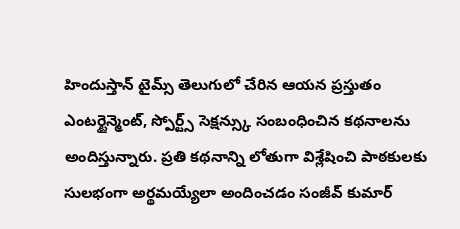హిందుస్తాన్ టైమ్స్ తెలుగులో చేరిన ఆయన ప్రస్తుతం ఎంటర్టైన్మెంట్, స్పోర్ట్స్ సెక్షన్స్కు సంబంధించిన కథనాలను అందిస్తున్నారు. ప్రతి కథనాన్ని లోతుగా విశ్లేషించి పాఠకులకు సులభంగా అర్థమయ్యేలా అందించడం సంజీవ్ కుమార్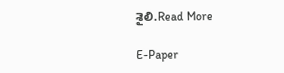శైలి.Read More

E-Paper